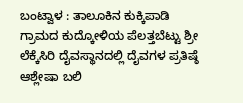ಬಂಟ್ವಾಳ : ತಾಲೂಕಿನ ಕುಕ್ಕಿಪಾಡಿ ಗ್ರಾಮದ ಕುದ್ಕೋಳಿಯ ಪೆಲತ್ತಬೆಟ್ಟು ಶ್ರೀ ಲೆಕ್ಕೆಸಿರಿ ದೈವಸ್ಥಾನದಲ್ಲಿ ದೈವಗಳ ಪ್ರತಿಷ್ಠೆ ಆಶ್ಲೇಷಾ ಬಲಿ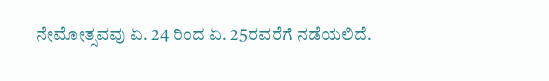ನೇಮೋತ್ಸವವು ಏ. 24 ರಿಂದ ಏ. 25ರವರೆಗೆ ನಡೆಯಲಿದೆ.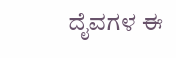ದೈವಗಳ ಈ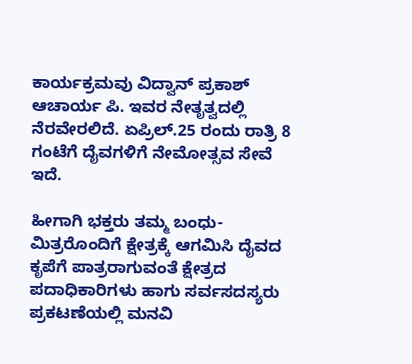ಕಾರ್ಯಕ್ರಮವು ವಿದ್ವಾನ್ ಪ್ರಕಾಶ್ ಆಚಾರ್ಯ ಪಿ. ಇವರ ನೇತೃತ್ವದಲ್ಲಿ ನೆರವೇರಲಿದೆ. ಏಪ್ರಿಲ್.25 ರಂದು ರಾತ್ರಿ 8 ಗಂಟೆಗೆ ದೈವಗಳಿಗೆ ನೇಮೋತ್ಸವ ಸೇವೆ ಇದೆ.

ಹೀಗಾಗಿ ಭಕ್ತರು ತಮ್ಮ ಬಂಧು-ಮಿತ್ರರೊಂದಿಗೆ ಕ್ಷೇತ್ರಕ್ಕೆ ಆಗಮಿಸಿ ದೈವದ ಕೃಪೆಗೆ ಪಾತ್ರರಾಗುವಂತೆ ಕ್ಷೇತ್ರದ ಪದಾಧಿಕಾರಿಗಳು ಹಾಗು ಸರ್ವಸದಸ್ಯರು ಪ್ರಕಟಣೆಯಲ್ಲಿ ಮನವಿ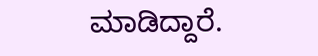ಮಾಡಿದ್ದಾರೆ.